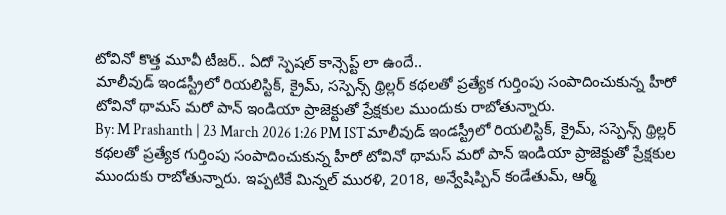టోవినో కొత్త మూవీ టీజర్.. ఏదో స్పెషల్ కాన్సెప్ట్ లా ఉందే..
మాలీవుడ్ ఇండస్ట్రీలో రియలిస్టిక్, క్రైమ్, సస్పెన్స్ థ్రిల్లర్ కథలతో ప్రత్యేక గుర్తింపు సంపాదించుకున్న హీరో టోవినో థామస్ మరో పాన్ ఇండియా ప్రాజెక్టుతో ప్రేక్షకుల ముందుకు రాబోతున్నారు.
By: M Prashanth | 23 March 2026 1:26 PM ISTమాలీవుడ్ ఇండస్ట్రీలో రియలిస్టిక్, క్రైమ్, సస్పెన్స్ థ్రిల్లర్ కథలతో ప్రత్యేక గుర్తింపు సంపాదించుకున్న హీరో టోవినో థామస్ మరో పాన్ ఇండియా ప్రాజెక్టుతో ప్రేక్షకుల ముందుకు రాబోతున్నారు. ఇప్పటికే మిన్నల్ మురళి, 2018, అన్వేషిప్పిన్ కండేతుమ్, ఆర్మ్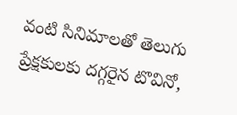వంటి సినిమాలతో తెలుగు ప్రేక్షకులకు దగ్గరైన టొవినో,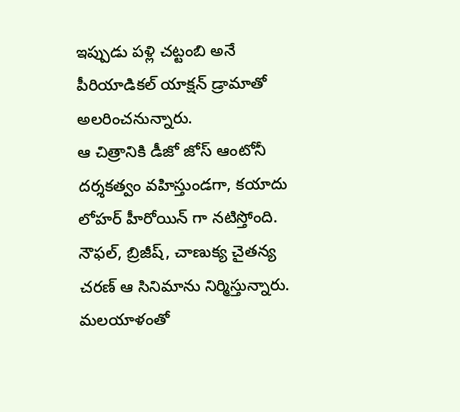ఇప్పుడు పళ్లి చట్టంబి అనే పీరియాడికల్ యాక్షన్ డ్రామాతో అలరించనున్నారు.
ఆ చిత్రానికి డీజో జోస్ ఆంటోనీ దర్శకత్వం వహిస్తుండగా, కయాదు లోహర్ హీరోయిన్ గా నటిస్తోంది. నౌఫల్, బ్రిజీష్, చాణుక్య చైతన్య చరణ్ ఆ సినిమాను నిర్మిస్తున్నారు. మలయాళంతో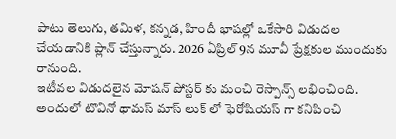పాటు తెలుగు, తమిళ, కన్నడ, హిందీ భాషల్లో ఒకేసారి విడుదల చేయడానికి ప్లాన్ చేస్తున్నారు. 2026 ఏప్రిల్ 9న మూవీ ప్రేక్షకుల ముందుకు రానుంది.
ఇటీవల విడుదలైన మోషన్ పోస్టర్ కు మంచి రెస్పాన్స్ లభించింది. అందులో టొవినో థామస్ మాస్ లుక్ లో ఫెరోషియస్ గా కనిపించి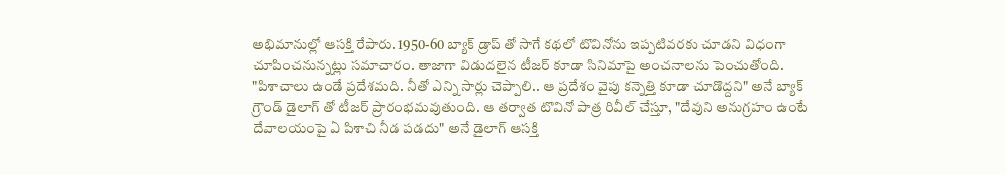అభిమానుల్లో ఆసక్తి రేపారు. 1950-60 బ్యాక్ డ్రాప్ తో సాగే కథలో టొవినోను ఇప్పటివరకు చూడని విధంగా చూపించనున్నట్లు సమాచారం. తాజాగా విడుదలైన టీజర్ కూడా సినిమాపై అంచనాలను పెంచుతోంది.
"పిశాచాలు ఉండే ప్రదేశమది. నీతో ఎన్ని సార్లు చెప్పాలి.. ఆ ప్రదేశం వైపు కన్నెత్తి కూడా చూడొద్దని" అనే బ్యాక్ గ్రౌండ్ డైలాగ్ తో టీజర్ ప్రారంభమవుతుంది. ఆ తర్వాత టొవినో పాత్ర రివీల్ చేస్తూ, "దేవుని అనుగ్రహం ఉంటే దేవాలయంపై ఏ పిశాచి నీడ పడదు" అనే డైలాగ్ ఆసక్తి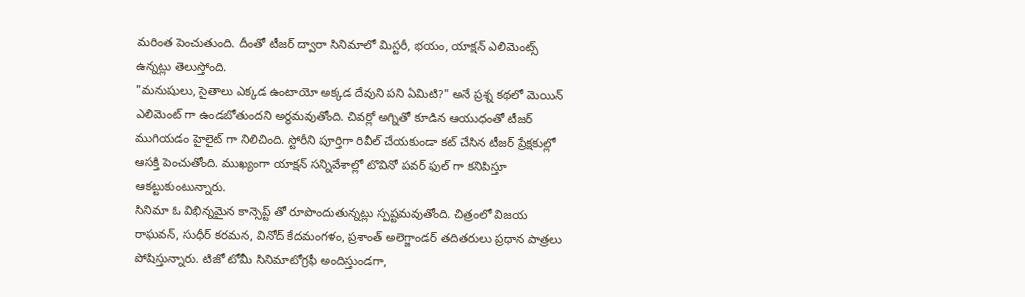మరింత పెంచుతుంది. దీంతో టీజర్ ద్వారా సినిమాలో మిస్టరీ, భయం, యాక్షన్ ఎలిమెంట్స్ ఉన్నట్లు తెలుస్తోంది.
"మనుషులు, సైతాలు ఎక్కడ ఉంటాయో అక్కడ దేవుని పని ఏమిటి?" అనే ప్రశ్న కథలో మెయిన్ ఎలిమెంట్ గా ఉండబోతుందని అర్థమవుతోంది. చివర్లో అగ్నితో కూడిన ఆయుధంతో టీజర్ ముగియడం హైలైట్ గా నిలిచింది. స్టోరీని పూర్తిగా రివీల్ చేయకుండా కట్ చేసిన టీజర్ ప్రేక్షకుల్లో ఆసక్తి పెంచుతోంది. ముఖ్యంగా యాక్షన్ సన్నివేశాల్లో టొవినో పవర్ ఫుల్ గా కనిపిస్తూ ఆకట్టుకుంటున్నారు.
సినిమా ఓ విభిన్నమైన కాన్సెప్ట్ తో రూపొందుతున్నట్లు స్పష్టమవుతోంది. చిత్రంలో విజయ రాఘవన్, సుధీర్ కరమన, వినోద్ కేదమంగళం, ప్రశాంత్ అలెగ్జాండర్ తదితరులు ప్రధాన పాత్రలు పోషిస్తున్నారు. టిజో టోమీ సినిమాటోగ్రఫీ అందిస్తుండగా,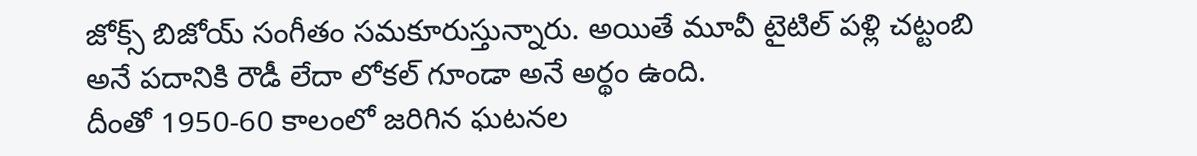జోక్స్ బిజోయ్ సంగీతం సమకూరుస్తున్నారు. అయితే మూవీ టైటిల్ పళ్లి చట్టంబి అనే పదానికి రౌడీ లేదా లోకల్ గూండా అనే అర్థం ఉంది.
దీంతో 1950-60 కాలంలో జరిగిన ఘటనల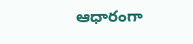ఆధారంగా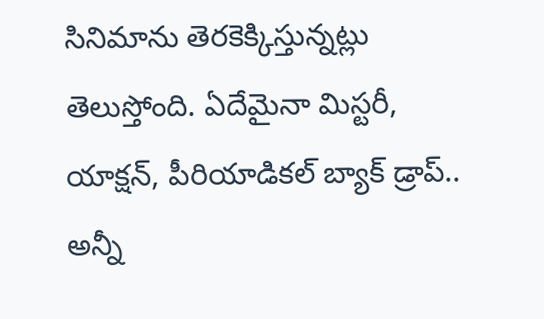సినిమాను తెరకెక్కిస్తున్నట్లు తెలుస్తోంది. ఏదేమైనా మిస్టరీ, యాక్షన్, పీరియాడికల్ బ్యాక్ డ్రాప్.. అన్నీ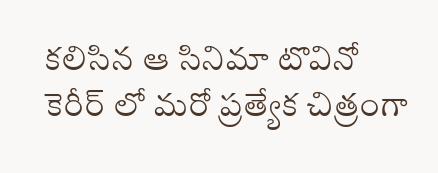కలిసిన ఆ సినిమా టొవినో కెరీర్ లో మరో ప్రత్యేక చిత్రంగా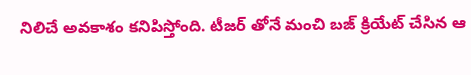నిలిచే అవకాశం కనిపిస్తోంది. టీజర్ తోనే మంచి బజ్ క్రియేట్ చేసిన ఆ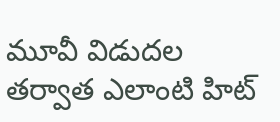మూవీ విడుదల తర్వాత ఎలాంటి హిట్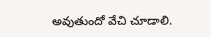అవుతుందో వేచి చూడాలి.